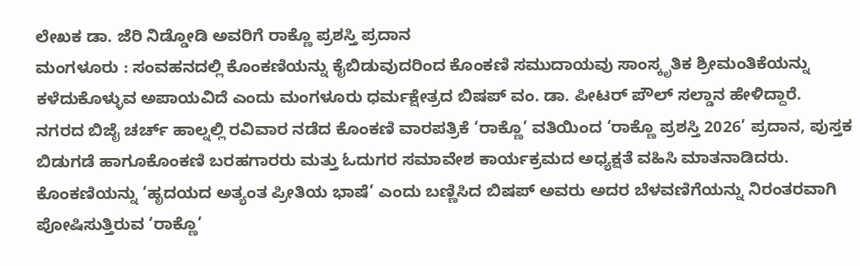ಲೇಖಕ ಡಾ. ಜೆರಿ ನಿಡ್ಡೋಡಿ ಅವರಿಗೆ ರಾಕ್ಣೊ ಪ್ರಶಸ್ತಿ ಪ್ರದಾನ
ಮಂಗಳೂರು : ಸಂವಹನದಲ್ಲಿ ಕೊಂಕಣಿಯನ್ನು ಕೈಬಿಡುವುದರಿಂದ ಕೊಂಕಣಿ ಸಮುದಾಯವು ಸಾಂಸ್ಕೃತಿಕ ಶ್ರೀಮಂತಿಕೆಯನ್ನು ಕಳೆದುಕೊಳ್ಳುವ ಅಪಾಯವಿದೆ ಎಂದು ಮಂಗಳೂರು ಧರ್ಮಕ್ಷೇತ್ರದ ಬಿಷಪ್ ವಂ. ಡಾ. ಪೀಟರ್ ಪೌಲ್ ಸಲ್ಡಾನ ಹೇಳಿದ್ದಾರೆ.
ನಗರದ ಬಿಜೈ ಚರ್ಚ್ ಹಾಲ್ನಲ್ಲಿ ರವಿವಾರ ನಡೆದ ಕೊಂಕಣಿ ವಾರಪತ್ರಿಕೆ ‘ರಾಕ್ಣೊ’ ವತಿಯಿಂದ ‘ರಾಕ್ಣೊ ಪ್ರಶಸ್ತಿ 2026’ ಪ್ರದಾನ, ಪುಸ್ತಕ ಬಿಡುಗಡೆ ಹಾಗೂಕೊಂಕಣಿ ಬರಹಗಾರರು ಮತ್ತು ಓದುಗರ ಸಮಾವೇಶ ಕಾರ್ಯಕ್ರಮದ ಅಧ್ಯಕ್ಷತೆ ವಹಿಸಿ ಮಾತನಾಡಿದರು. ಕೊಂಕಣಿಯನ್ನು ‘ಹೃದಯದ ಅತ್ಯಂತ ಪ್ರೀತಿಯ ಭಾಷೆ’ ಎಂದು ಬಣ್ಣಿಸಿದ ಬಿಷಪ್ ಅವರು ಅದರ ಬೆಳವಣಿಗೆಯನ್ನು ನಿರಂತರವಾಗಿ ಪೋಷಿಸುತ್ತಿರುವ ‘ರಾಕ್ಣೊ’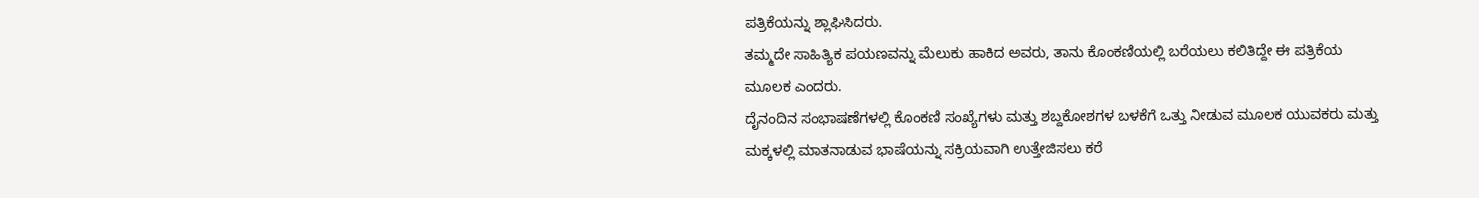ಪತ್ರಿಕೆಯನ್ನು ಶ್ಲಾಘಿಸಿದರು.
ತಮ್ಮದೇ ಸಾಹಿತ್ಯಿಕ ಪಯಣವನ್ನು ಮೆಲುಕು ಹಾಕಿದ ಅವರು, ತಾನು ಕೊಂಕಣಿಯಲ್ಲಿ ಬರೆಯಲು ಕಲಿತಿದ್ದೇ ಈ ಪತ್ರಿಕೆಯ ಮೂಲಕ ಎಂದರು.
ದೈನಂದಿನ ಸಂಭಾಷಣೆಗಳಲ್ಲಿ ಕೊಂಕಣಿ ಸಂಖ್ಯೆಗಳು ಮತ್ತು ಶಬ್ದಕೋಶಗಳ ಬಳಕೆಗೆ ಒತ್ತು ನೀಡುವ ಮೂಲಕ ಯುವಕರು ಮತ್ತು ಮಕ್ಕಳಲ್ಲಿ ಮಾತನಾಡುವ ಭಾಷೆಯನ್ನು ಸಕ್ರಿಯವಾಗಿ ಉತ್ತೇಜಿಸಲು ಕರೆ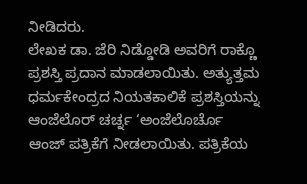ನೀಡಿದರು.
ಲೇಖಕ ಡಾ. ಜೆರಿ ನಿಡ್ಡೋಡಿ ಅವರಿಗೆ ರಾಕ್ಣೊ ಪ್ರಶಸ್ತಿ ಪ್ರದಾನ ಮಾಡಲಾಯಿತು. ಅತ್ಯುತ್ತಮ ಧರ್ಮಕೇಂದ್ರದ ನಿಯತಕಾಲಿಕೆ ಪ್ರಶಸ್ತಿಯನ್ನು ಆಂಜೆಲೊರ್ ಚರ್ಚ್ನ ‘ಅಂಜೆಲೊರ್ಚೊ ಆಂಜ್ ಪತ್ರಿಕೆಗೆ ನೀಡಲಾಯಿತು. ಪತ್ರಿಕೆಯ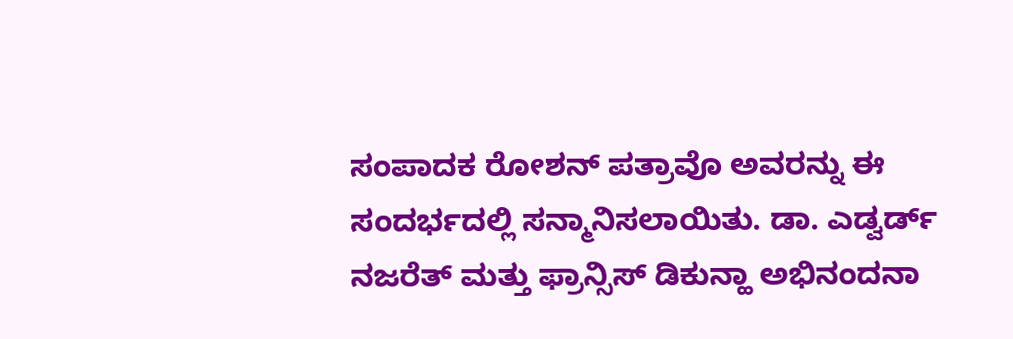ಸಂಪಾದಕ ರೋಶನ್ ಪತ್ರಾವೊ ಅವರನ್ನು ಈ ಸಂದರ್ಭದಲ್ಲಿ ಸನ್ಮಾನಿಸಲಾಯಿತು. ಡಾ. ಎಡ್ವರ್ಡ್ ನಜರೆತ್ ಮತ್ತು ಫ್ರಾನ್ಸಿಸ್ ಡಿಕುನ್ಹಾ ಅಭಿನಂದನಾ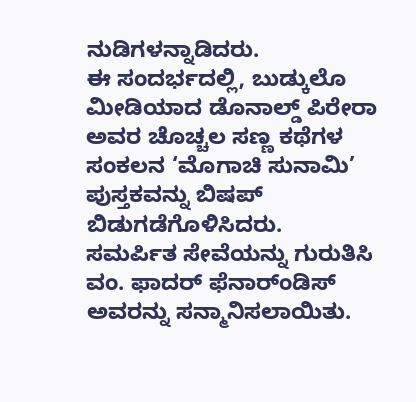ನುಡಿಗಳನ್ನಾಡಿದರು.
ಈ ಸಂದರ್ಭದಲ್ಲಿ, ಬುಡ್ಕುಲೊ ಮೀಡಿಯಾದ ಡೊನಾಲ್ಡ್ ಪಿರೇರಾ ಅವರ ಚೊಚ್ಚಲ ಸಣ್ಣ ಕಥೆಗಳ ಸಂಕಲನ ‘ಮೊಗಾಚಿ ಸುನಾಮಿ’ ಪುಸ್ತಕವನ್ನು ಬಿಷಪ್ ಬಿಡುಗಡೆಗೊಳಿಸಿದರು.
ಸಮರ್ಪಿತ ಸೇವೆಯನ್ನು ಗುರುತಿಸಿ ವಂ. ಫಾದರ್ ಫೆನಾರ್ಂಡಿಸ್ ಅವರನ್ನು ಸನ್ಮಾನಿಸಲಾಯಿತು.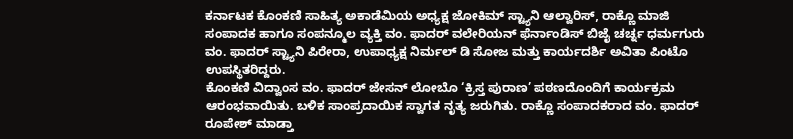ಕರ್ನಾಟಕ ಕೊಂಕಣಿ ಸಾಹಿತ್ಯ ಅಕಾಡೆಮಿಯ ಅಧ್ಯಕ್ಷ ಜೋಕಿಮ್ ಸ್ಟ್ಯಾನಿ ಆಲ್ವಾರಿಸ್, ರಾಕ್ಣೊ ಮಾಜಿ ಸಂಪಾದಕ ಹಾಗೂ ಸಂಪನ್ಮೂಲ ವ್ಯಕ್ತಿ ವಂ. ಫಾದರ್ ವಲೇರಿಯನ್ ಫೆರ್ನಾಂಡಿಸ್ ಬಿಜೈ ಚರ್ಚ್ನ ಧರ್ಮಗುರು ವಂ. ಫಾದರ್ ಸ್ಟ್ಯಾನಿ ಪಿರೇರಾ, ಉಪಾಧ್ಯಕ್ಷ ನಿರ್ಮಲ್ ಡಿ ಸೋಜ ಮತ್ತು ಕಾರ್ಯದರ್ಶಿ ಅವಿತಾ ಪಿಂಟೊ ಉಪಸ್ಥಿತರಿದ್ದರು.
ಕೊಂಕಣಿ ವಿದ್ವಾಂಸ ವಂ. ಫಾದರ್ ಜೇಸನ್ ಲೋಬೊ ‘ಕ್ರಿಸ್ತ ಪುರಾಣ’ ಪಠಣದೊಂದಿಗೆ ಕಾರ್ಯಕ್ರಮ ಆರಂಭವಾಯಿತು. ಬಳಿಕ ಸಾಂಪ್ರದಾಯಿಕ ಸ್ವಾಗತ ನೃತ್ಯ ಜರುಗಿತು. ರಾಕ್ಣೊ ಸಂಪಾದಕರಾದ ವಂ. ಫಾದರ್ ರೂಪೇಶ್ ಮಾಡ್ತಾ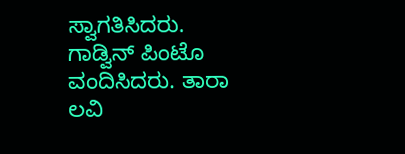ಸ್ವಾಗತಿಸಿದರು. ಗಾಡ್ವಿನ್ ಪಿಂಟೊ ವಂದಿಸಿದರು. ತಾರಾ ಲವಿ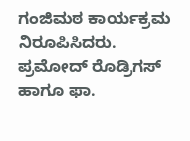ಗಂಜಿಮಠ ಕಾರ್ಯಕ್ರಮ ನಿರೂಪಿಸಿದರು. ಪ್ರಮೋದ್ ರೊಡ್ರಿಗಸ್ ಹಾಗೂ ಫಾ.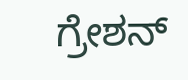ಗ್ರೇಶನ್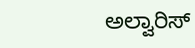ಅಲ್ವಾರಿಸ್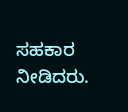ಸಹಕಾರ ನೀಡಿದರು.